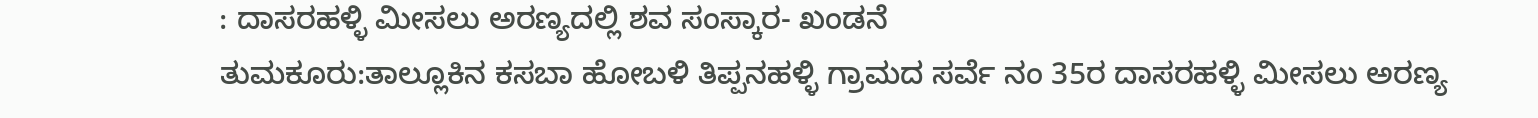: ದಾಸರಹಳ್ಳಿ ಮೀಸಲು ಅರಣ್ಯದಲ್ಲಿ ಶವ ಸಂಸ್ಕಾರ- ಖಂಡನೆ
ತುಮಕೂರು:ತಾಲ್ಲೂಕಿನ ಕಸಬಾ ಹೋಬಳಿ ತಿಪ್ಪನಹಳ್ಳಿ ಗ್ರಾಮದ ಸರ್ವೆ ನಂ 35ರ ದಾಸರಹಳ್ಳಿ ಮೀಸಲು ಅರಣ್ಯ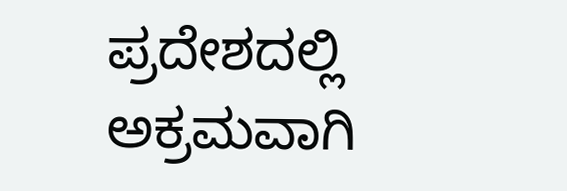ಪ್ರದೇಶದಲ್ಲಿ ಅಕ್ರಮವಾಗಿ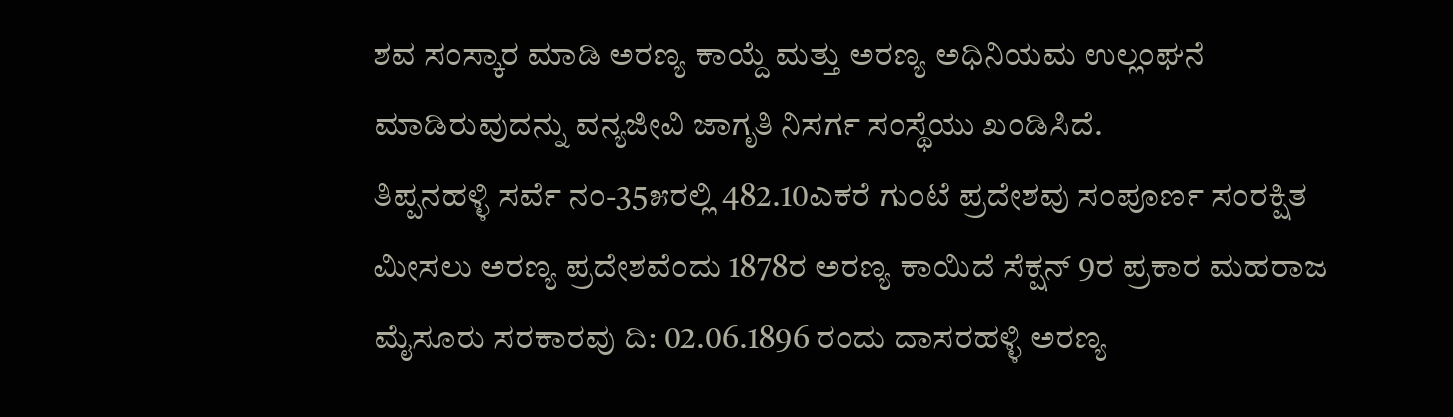ಶವ ಸಂಸ್ಕಾರ ಮಾಡಿ ಅರಣ್ಯ ಕಾಯ್ದೆ ಮತ್ತು ಅರಣ್ಯ ಅಧಿನಿಯಮ ಉಲ್ಲಂಘನೆ ಮಾಡಿರುವುದನ್ನು ವನ್ಯಜೀವಿ ಜಾಗೃತಿ ನಿಸರ್ಗ ಸಂಸ್ಥೆಯು ಖಂಡಿಸಿದೆ.
ತಿಪ್ಪನಹಳ್ಳಿ ಸರ್ವೆ ನಂ-35೫ರಲ್ಲಿ 482.10ಎಕರೆ ಗುಂಟೆ ಪ್ರದೇಶವು ಸಂಪೂರ್ಣ ಸಂರಕ್ಷಿತ ಮೀಸಲು ಅರಣ್ಯ ಪ್ರದೇಶವೆಂದು 1878ರ ಅರಣ್ಯ ಕಾಯಿದೆ ಸೆಕ್ಷನ್ 9ರ ಪ್ರಕಾರ ಮಹರಾಜ ಮೈಸೂರು ಸರಕಾರವು ದಿ: 02.06.1896 ರಂದು ದಾಸರಹಳ್ಳಿ ಅರಣ್ಯ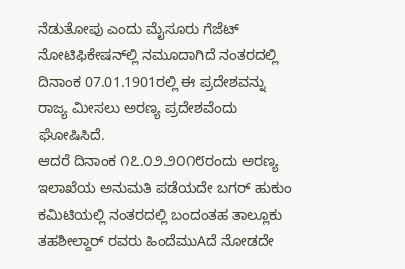ನೆಡುತೋಪು ಎಂದು ಮೈಸೂರು ಗೆಜೆಟ್ ನೋಟಿಫಿಕೇಷನ್‌ಲ್ಲಿ ನಮೂದಾಗಿದೆ ನಂತರದಲ್ಲಿ ದಿನಾಂಕ 07.01.1901ರಲ್ಲಿ ಈ ಪ್ರದೇಶವನ್ನು ರಾಜ್ಯ ಮೀಸಲು ಅರಣ್ಯ ಪ್ರದೇಶವೆಂದು ಘೋಷಿಸಿದೆ.
ಆದರೆ ದಿನಾಂಕ ೧೭.೦೨.೨೦೧೮ರಂದು ಅರಣ್ಯ ಇಲಾಖೆಯ ಅನುಮತಿ ಪಡೆಯದೇ ಬಗರ್ ಹುಕುಂ ಕಮಿಟಿಯಲ್ಲಿ ನಂತರದಲ್ಲಿ ಬಂದಂತಹ ತಾಲ್ಲೂಕು ತಹಶೀಲ್ದಾರ್ ರವರು ಹಿಂದೆಮುAದೆ ನೋಡದೇ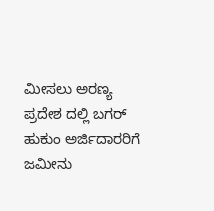ಮೀಸಲು ಅರಣ್ಯ ಪ್ರದೇಶ ದಲ್ಲಿ ಬಗರ್ ಹುಕುಂ ಅರ್ಜಿದಾರರಿಗೆ ಜಮೀನು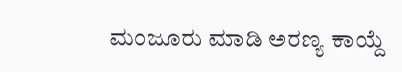ಮಂಜೂರು ಮಾಡಿ ಅರಣ್ಯ ಕಾಯ್ದೆ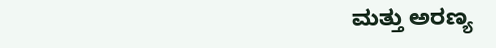ಮತ್ತು ಅರಣ್ಯ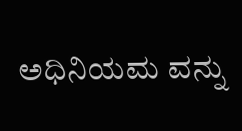ಅಧಿನಿಯಮ ವನ್ನು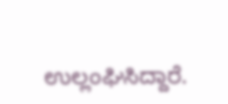ಉಲ್ಲಂಘಿಸಿದ್ದಾರೆ.